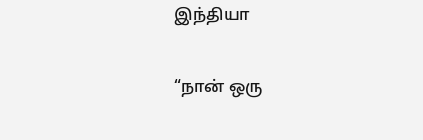இந்தியா

“நான் ஒரு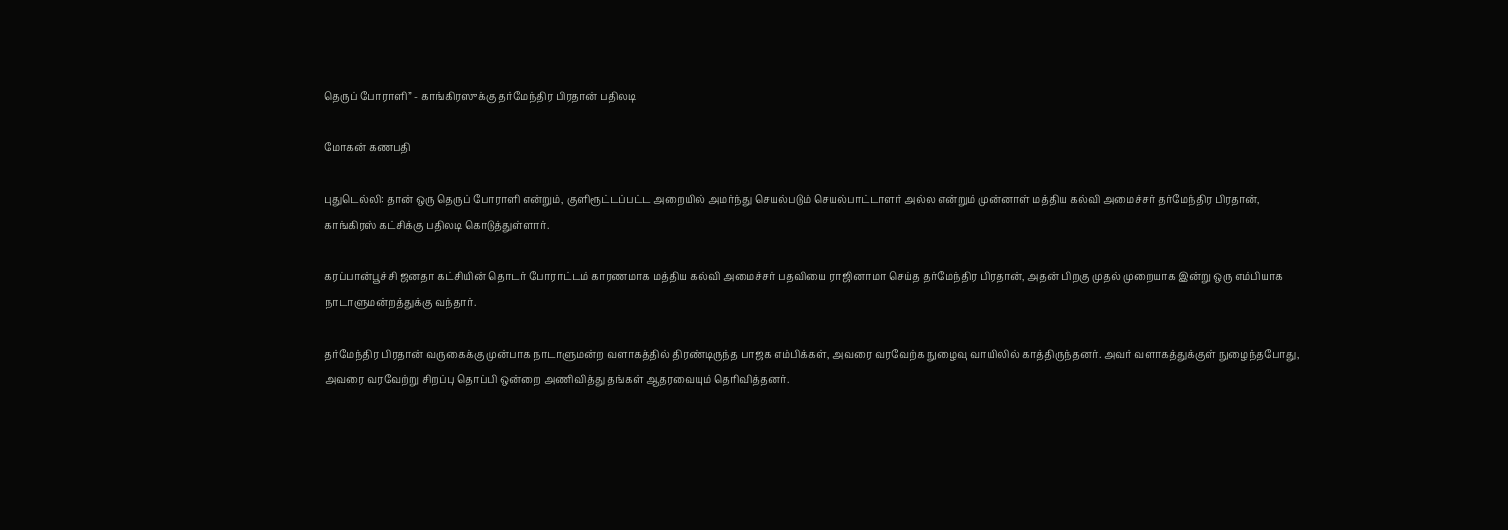தெருப் போராளி” - காங்கிரஸுக்கு தர்மேந்திர பிரதான் பதிலடி

மோகன் கணபதி

புதுடெல்லி: தான் ஒரு தெருப் போராளி என்றும், குளிரூட்டப்பட்ட அறையில் அமர்ந்து செயல்படும் செயல்பாட்டாளர் அல்ல என்றும் முன்னாள் மத்திய கல்வி அமைச்சர் தர்மேந்திர பிரதான், காங்கிரஸ் கட்சிக்கு பதிலடி கொடுத்துள்ளார்.

கரப்பான்பூச்சி ஜனதா கட்சியின் தொடர் போராட்டம் காரணமாக மத்திய கல்வி அமைச்சர் பதவியை ராஜினாமா செய்த தர்மேந்திர பிரதான், அதன் பிறகு முதல் முறையாக இன்று ஒரு எம்பியாக நாடாளுமன்றத்துக்கு வந்தார்.

தர்மேந்திர பிரதான் வருகைக்கு முன்பாக நாடாளுமன்ற வளாகத்தில் திரண்டிருந்த பாஜக எம்பிக்கள், அவரை வரவேற்க நுழைவு வாயிலில் காத்திருந்தனர். அவர் வளாகத்துக்குள் நுழைந்தபோது, அவரை வரவேற்று சிறப்பு தொப்பி ஒன்றை அணிவித்து தங்கள் ஆதரவையும் தெரிவித்தனர்.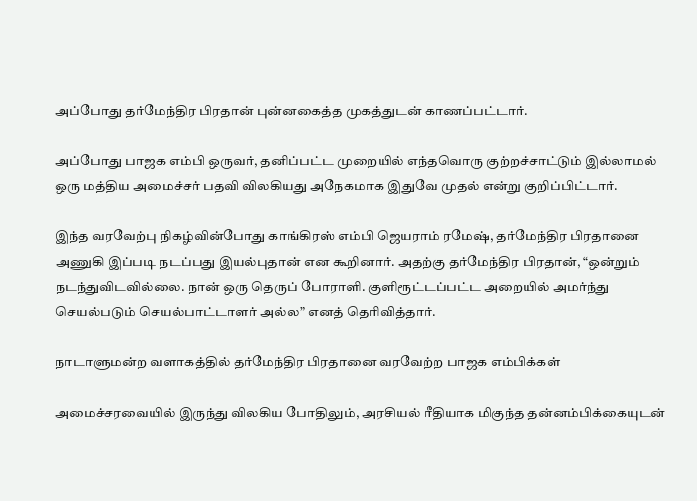அப்போது தர்மேந்திர பிரதான் புன்னகைத்த முகத்துடன் காணப்பட்டார்.

அப்போது பாஜக எம்பி ஒருவர், தனிப்பட்ட முறையில் எந்தவொரு குற்றச்சாட்டும் இல்லாமல் ஒரு மத்திய அமைச்சர் பதவி விலகியது அநேகமாக இதுவே முதல் என்று குறிப்பிட்டார்.

இந்த வரவேற்பு நிகழ்வின்போது காங்கிரஸ் எம்பி ஜெயராம் ரமேஷ், தர்மேந்திர பிரதானை அணுகி இப்படி நடப்பது இயல்புதான் என கூறினார். அதற்கு தர்மேந்திர பிரதான், “ஒன்றும் நடந்துவிடவில்லை. நான் ஒரு தெருப் போராளி. குளிரூட்டப்பட்ட அறையில் அமர்ந்து செயல்படும் செயல்பாட்டாளர் அல்ல” எனத் தெரிவித்தார்.

நாடாளுமன்ற வளாகத்தில் தர்மேந்திர பிரதானை வரவேற்ற பாஜக எம்பிக்கள்

அமைச்சரவையில் இருந்து விலகிய போதிலும், அரசியல் ரீதியாக மிகுந்த தன்னம்பிக்கையுடன்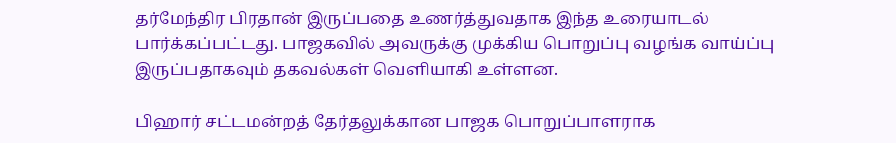தர்மேந்திர பிரதான் இருப்பதை உணர்த்துவதாக இந்த உரையாடல் பார்க்கப்பட்டது. பாஜகவில் அவருக்கு முக்கிய பொறுப்பு வழங்க வாய்ப்பு இருப்பதாகவும் தகவல்கள் வெளியாகி உள்ளன.

பிஹார் சட்டமன்றத் தேர்தலுக்கான பாஜக பொறுப்பாளராக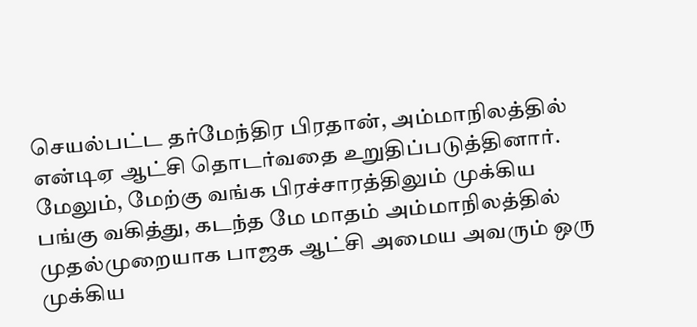செயல்பட்ட தர்மேந்திர பிரதான், அம்மாநிலத்தில் என்டிஏ ஆட்சி தொடர்வதை உறுதிப்படுத்தினார். மேலும், மேற்கு வங்க பிரச்சாரத்திலும் முக்கிய பங்கு வகித்து, கடந்த மே மாதம் அம்மாநிலத்தில் முதல்முறையாக பாஜக ஆட்சி அமைய அவரும் ஒரு முக்கிய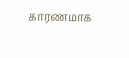காரணமாக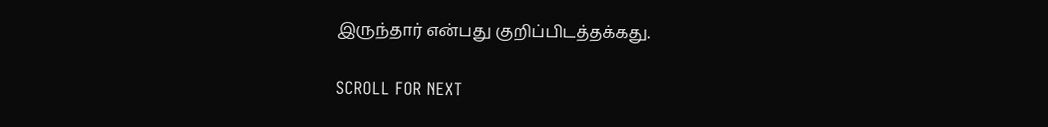இருந்தார் என்பது குறிப்பிடத்தக்கது.

SCROLL FOR NEXT